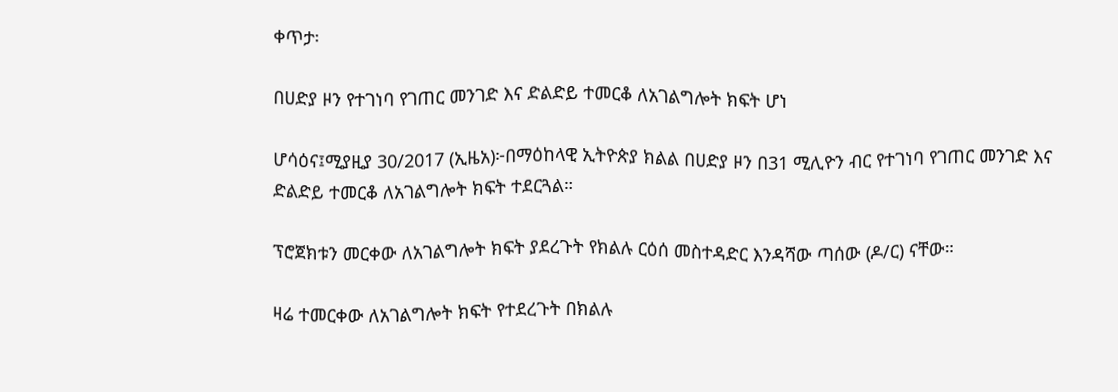ቀጥታ፡

በሀድያ ዞን የተገነባ የገጠር መንገድ እና ድልድይ ተመርቆ ለአገልግሎት ክፍት ሆነ

ሆሳዕና፤ሚያዚያ 30/2017 (ኢዜአ)፦በማዕከላዊ ኢትዮጵያ ክልል በሀድያ ዞን በ31 ሚሊዮን ብር የተገነባ የገጠር መንገድ እና ድልድይ ተመርቆ ለአገልግሎት ክፍት ተደርጓል።

ፕሮጀክቱን መርቀው ለአገልግሎት ክፍት ያደረጉት የክልሉ ርዕሰ መስተዳድር እንዳሻው ጣሰው (ዶ/ር) ናቸው።

ዛሬ ተመርቀው ለአገልግሎት ክፍት የተደረጉት በክልሉ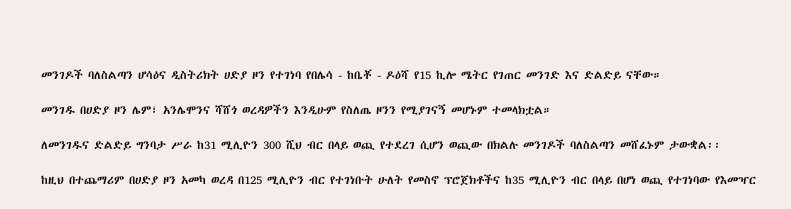መንገዶች ባለስልጣን ሆሳዕና ዲስትሪክት ሀድያ ዞን የተገነባ የበሌሳ - ከቤቾ - ዶዕሻ የ15 ኪሎ ሜትር የገጠር መንገድ እና ድልድይ ናቸው።

መንገዱ በሀድያ ዞን ሌም፣ አንሌሞንና ሻሸጎ ወረዳዎችን እንዲሁም የስለጤ ዞንን የሚያገናኝ መሆኑም ተመላክቷል።

ለመንገዱና ድልድይ ግንባታ ሥራ ከ31 ሚሊዮን 300 ሺህ ብር በላይ ወጪ የተደረገ ሲሆን ወጪው በክልሉ መንገዶች ባለስልጣን መሸፈኑም ታውቋል፡፡

ከዚህ በተጨማሪም በሀድያ ዞን አመካ ወረዳ በ125 ሚሊዮን ብር የተገነቡት ሁለት የመስኖ ፕሮጀክቶችና ከ35 ሚሊዮን ብር በላይ በሆነ ወጪ የተገነባው የእመዣር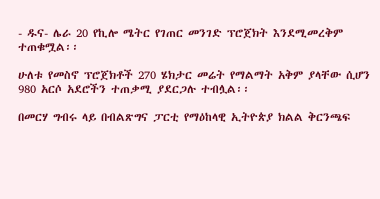- ዱና- ሌራ 20 የኪሎ ሜትር የገጠር መንገድ ፕሮጀክት እንደሚመረቅም ተጠቁሟል፡፡

ሁለቱ የመስኖ ፕሮጀክቶች 270 ሄክታር መሬት የማልማት አቅም ያላቸው ሲሆን 980 አርሶ አደሮችን ተጠቃሚ ያደርጋሉ ተብሏል፡፡

በመርሃ ግብሩ ላይ በብልጽግና ፓርቲ የማዕከላዊ ኢትዮጵያ ክልል ቅርንጫፍ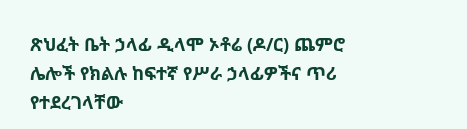ጽህፈት ቤት ኃላፊ ዲላሞ ኦቶሬ (ዶ/ር) ጨምሮ ሌሎች የክልሉ ከፍተኛ የሥራ ኃላፊዎችና ጥሪ የተደረገላቸው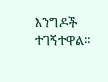እንግዶች ተገኝተዋል።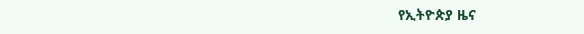የኢትዮጵያ ዜና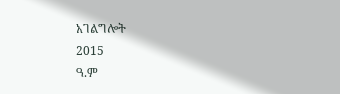አገልግሎት
2015
ዓ.ም